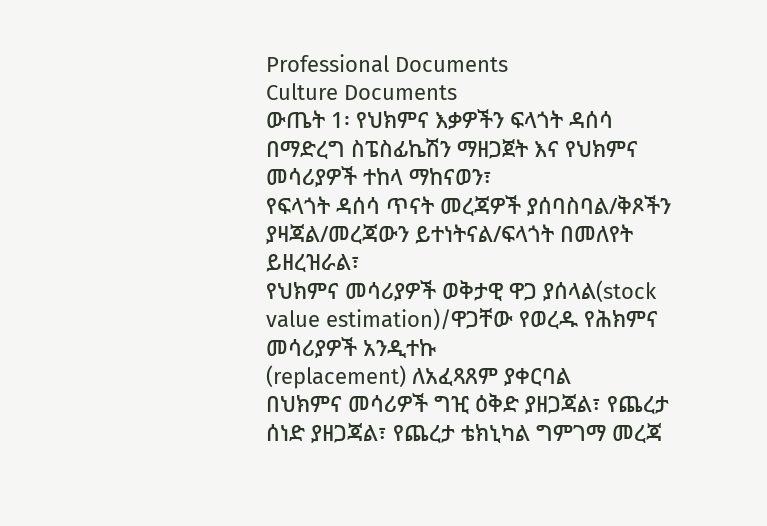Professional Documents
Culture Documents
ውጤት 1፡ የህክምና እቃዎችን ፍላጎት ዳሰሳ በማድረግ ስፔስፊኬሽን ማዘጋጀት እና የህክምና መሳሪያዎች ተከላ ማከናወን፣
የፍላጎት ዳሰሳ ጥናት መረጃዎች ያሰባስባል/ቅጾችን ያዛጃል/መረጃውን ይተነትናል/ፍላጎት በመለየት ይዘረዝራል፣
የህክምና መሳሪያዎች ወቅታዊ ዋጋ ያሰላል(stock value estimation)/ዋጋቸው የወረዱ የሕክምና መሳሪያዎች አንዲተኩ
(replacement) ለአፈጻጸም ያቀርባል
በህክምና መሳሪዎች ግዢ ዕቅድ ያዘጋጃል፣ የጨረታ ሰነድ ያዘጋጃል፣ የጨረታ ቴክኒካል ግምገማ መረጃ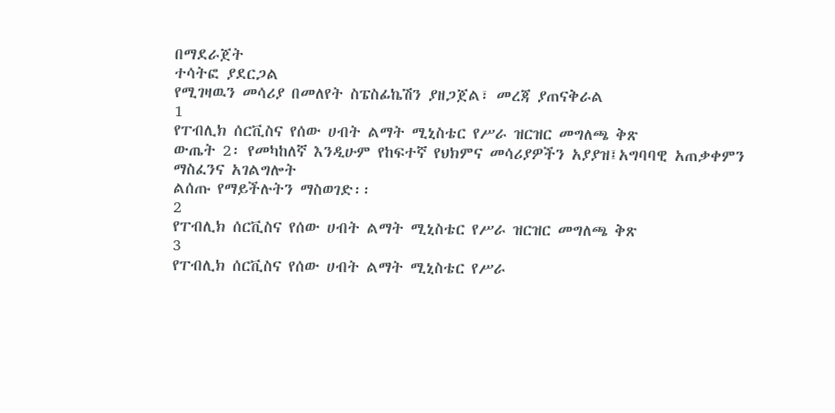በማደራጀት
ተሳትፎ ያደርጋል
የሚገዛዉን መሳሪያ በመለየት ስፔስፊኬሽን ያዘጋጀል፣ መረጃ ያጠናቅራል
1
የፐብሊክ ሰርቪስና የሰው ሀብት ልማት ሚኒስቴር የሥራ ዝርዝር መግለጫ ቅጽ
ውጤት 2፡ የመካከለኛ እንዲሁም የከፍተኛ የህክምና መሳሪያዎችን አያያዝ፤አግባባዊ አጠቃቀምን ማስፈንና አገልግሎት
ልሰጡ የማይችሉትን ማስወገድ፡፡
2
የፐብሊክ ሰርቪስና የሰው ሀብት ልማት ሚኒስቴር የሥራ ዝርዝር መግለጫ ቅጽ
3
የፐብሊክ ሰርቪስና የሰው ሀብት ልማት ሚኒስቴር የሥራ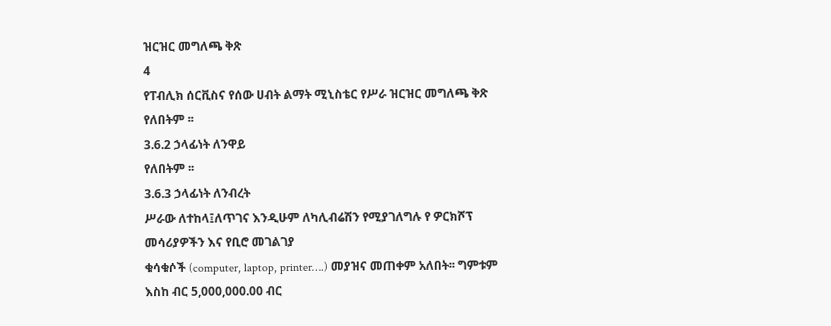ዝርዝር መግለጫ ቅጽ
4
የፐብሊክ ሰርቪስና የሰው ሀብት ልማት ሚኒስቴር የሥራ ዝርዝር መግለጫ ቅጽ
የለበትም ፡፡
3.6.2 ኃላፊነት ለንዋይ
የለበትም ፡፡
3.6.3 ኃላፊነት ለንብረት
ሥራው ለተከላ፤ለጥገና እንዲሁም ለካሊብሬሽን የሚያገለግሉ የ ዎርክሾፕ መሳሪያዎችን እና የቢሮ መገልገያ
ቁሳቁሶች (computer, laptop, printer….) መያዝና መጠቀም አለበት፡፡ ግምቱም እስከ ብር 5,000,000.00 ብር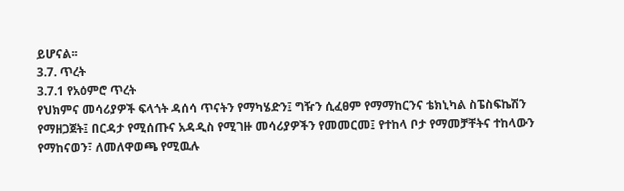ይሆናል፡፡
3.7. ጥረት
3.7.1 የአዕምሮ ጥረት
የህክምና መሳሪያዎች ፍላጎት ዳሰሳ ጥናትን የማካሄድን፤ ግዥን ሲፈፀም የማማከርንና ቴክኒካል ስፔስፍኬሽን
የማዘጋጀት፤ በርዳታ የሚሰጡና አዳዲስ የሚገዙ መሳሪያዎችን የመመርመ፤ የተከላ ቦታ የማመቻቸትና ተከላውን
የማከናወን፣ ለመለዋወጫ የሚዉሉ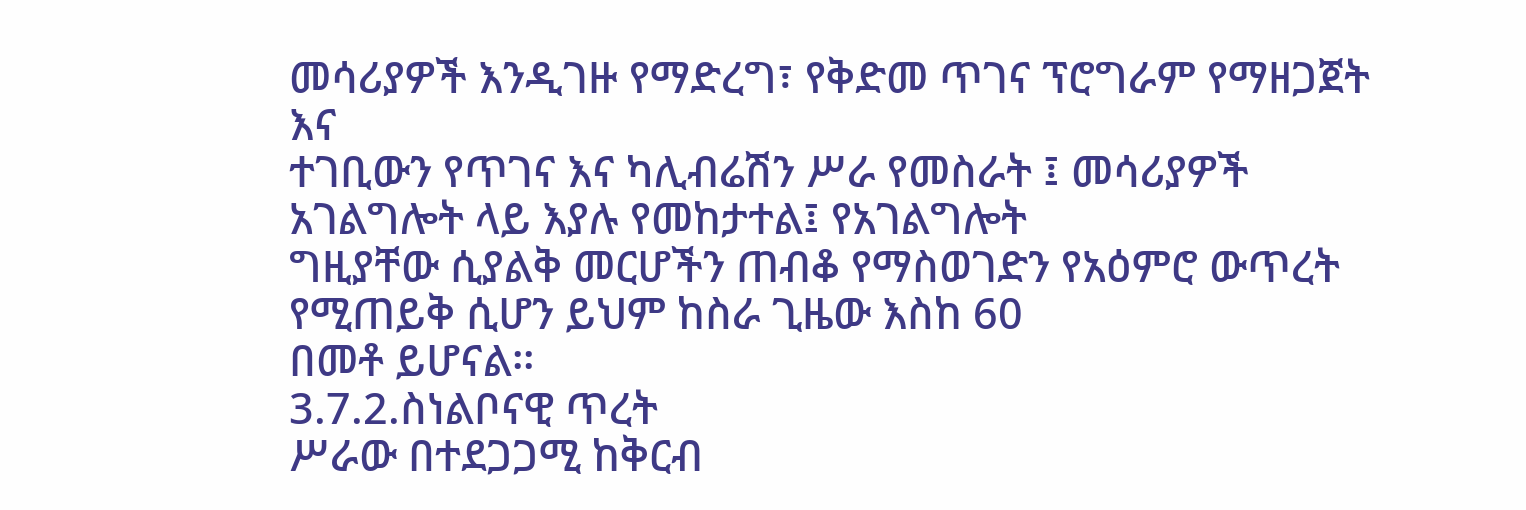መሳሪያዎች እንዲገዙ የማድረግ፣ የቅድመ ጥገና ፕሮግራም የማዘጋጀት እና
ተገቢውን የጥገና እና ካሊብሬሽን ሥራ የመስራት ፤ መሳሪያዎች አገልግሎት ላይ እያሉ የመከታተል፤ የአገልግሎት
ግዚያቸው ሲያልቅ መርሆችን ጠብቆ የማስወገድን የአዕምሮ ውጥረት የሚጠይቅ ሲሆን ይህም ከስራ ጊዜው እስከ 60
በመቶ ይሆናል፡፡
3.7.2.ስነልቦናዊ ጥረት
ሥራው በተደጋጋሚ ከቅርብ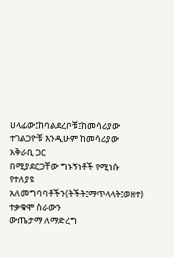ሀላፊው፤ከባልደረቦቹ፤ከመሳሪያው ተገልጋዮቹ እንዲሁም ከመሳሪያው አቅራቢ ጋር
በሚያደርጋቸው ግኑኝነቶች የሚነሱ የተለያዩ አለመግባባቶችን(ትችት፤ማጥላላት፤ወዘተ) ተቃቁሞ ስራውን
ውጤታማ ለማድረግ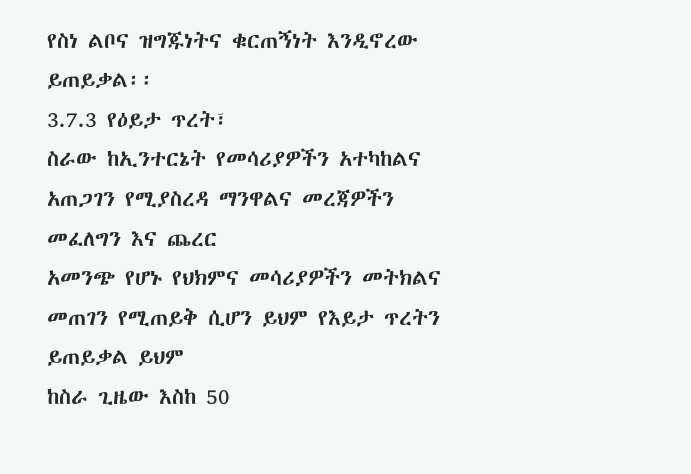የስነ ልቦና ዝግጁነትና ቁርጠኝነት እንዲኖረው ይጠይቃል፡፡
3.7.3 የዕይታ ጥረት፣
ስራው ከኢንተርኔት የመሳሪያዎችን አተካከልና አጠጋገን የሚያስረዳ ማንዋልና መረጃዎችን መፈለግን እና ጨረር
አመንጭ የሆኑ የህክምና መሳሪያዎችን መትክልና መጠገን የሚጠይቅ ሲሆን ይህም የእይታ ጥረትን ይጠይቃል ይህም
ከስራ ጊዜው እስከ 50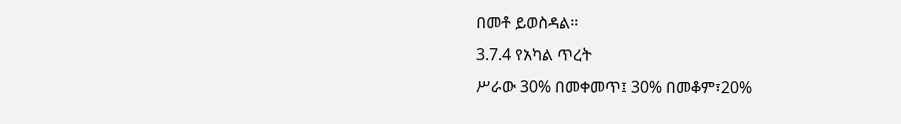በመቶ ይወስዳል፡፡
3.7.4 የአካል ጥረት
ሥራው 30% በመቀመጥ፤ 30% በመቆም፣20%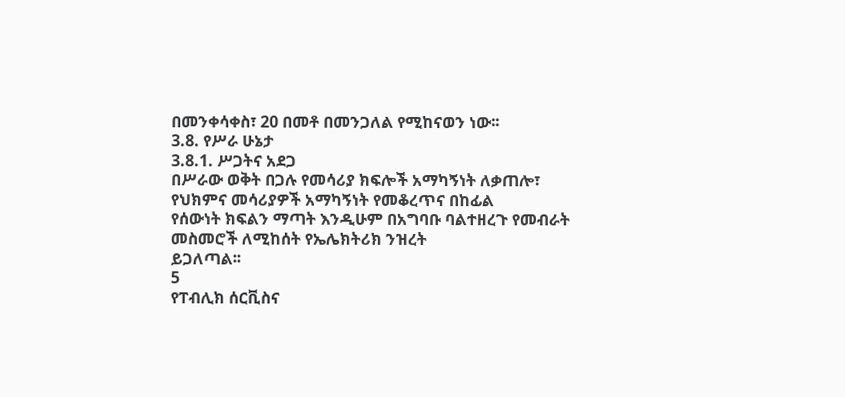በመንቀሳቀስ፣ 20 በመቶ በመንጋለል የሚከናወን ነው፡፡
3.8. የሥራ ሁኔታ
3.8.1. ሥጋትና አደጋ
በሥራው ወቅት በጋሉ የመሳሪያ ክፍሎች አማካኝነት ለቃጠሎ፣ የህክምና መሳሪያዎች አማካኝነት የመቆረጥና በከፊል
የሰውነት ክፍልን ማጣት እንዲሁም በአግባቡ ባልተዘረጉ የመብራት መስመሮች ለሚከሰት የኤሌክትሪክ ንዝረት
ይጋለጣል፡፡
5
የፐብሊክ ሰርቪስና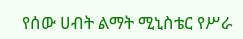የሰው ሀብት ልማት ሚኒስቴር የሥራ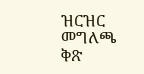ዝርዝር መግለጫ ቅጽ